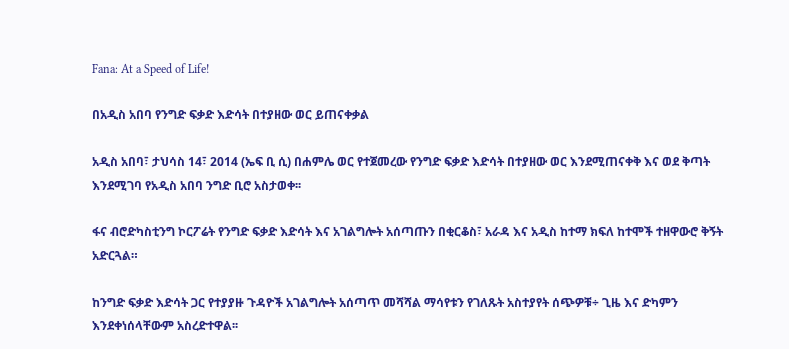Fana: At a Speed of Life!

በአዲስ አበባ የንግድ ፍቃድ እድሳት በተያዘው ወር ይጠናቀቃል

አዲስ አበባ፣ ታህሳስ 14፣ 2014 (ኤፍ ቢ ሲ) በሐምሌ ወር የተጀመረው የንግድ ፍቃድ እድሳት በተያዘው ወር እንደሚጠናቀቅ እና ወደ ቅጣት እንደሚገባ የአዲስ አበባ ንግድ ቢሮ አስታወቀ፡፡

ፋና ብሮድካስቲንግ ኮርፖሬት የንግድ ፍቃድ እድሳት እና አገልግሎት አሰጣጡን በቂርቆስ፣ አራዳ እና አዲስ ከተማ ክፍለ ከተሞች ተዘዋውሮ ቅኝት አድርጓል።

ከንግድ ፍቃድ እድሳት ጋር የተያያዙ ጉዳዮች አገልግሎት አሰጣጥ መሻሻል ማሳየቱን የገለጹት አስተያየት ሰጭዎቹ÷ ጊዜ እና ድካምን እንደቀነሰላቸውም አስረድተዋል፡፡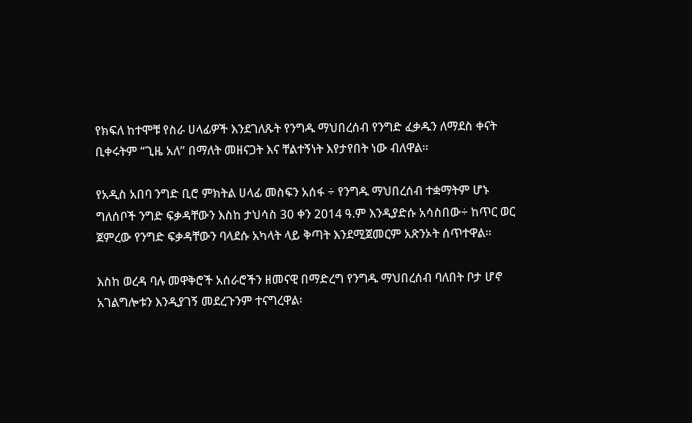የክፍለ ከተሞቹ የስራ ሀላፊዎች እንደገለጹት የንግዱ ማህበረሰብ የንግድ ፈቃዱን ለማደስ ቀናት ቢቀሩትም “ጊዜ አለ” በማለት መዘናጋት እና ቸልተኝነት እየታየበት ነው ብለዋል፡፡

የአዲስ አበባ ንግድ ቢሮ ምክትል ሀላፊ መስፍን አሰፋ ÷ የንግዱ ማህበረሰብ ተቋማትም ሆኑ ግለሰቦች ንግድ ፍቃዳቸውን እስከ ታህሳስ 30 ቀን 2014 ዓ.ም እንዲያድሱ አሳስበው÷ ከጥር ወር ጀምረው የንግድ ፍቃዳቸውን ባላደሱ አካላት ላይ ቅጣት እንደሚጀመርም አጽንኦት ሰጥተዋል፡፡

እስከ ወረዳ ባሉ መዋቅሮች አሰራሮችን ዘመናዊ በማድረግ የንግዱ ማህበረሰብ ባለበት ቦታ ሆኖ አገልግሎቱን እንዲያገኝ መደረጉንም ተናግረዋል፡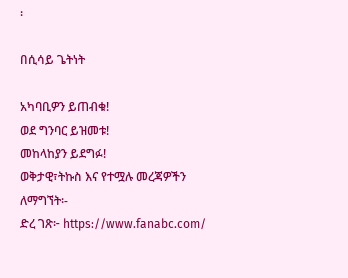፡

በሲሳይ ጌትነት

አካባቢዎን ይጠብቁ!
ወደ ግንባር ይዝመቱ!
መከላከያን ይደግፉ!
ወቅታዊ፣ትኩስ እና የተሟሉ መረጃዎችን ለማግኘት፡-
ድረ ገጽ፦ https://www.fanabc.com/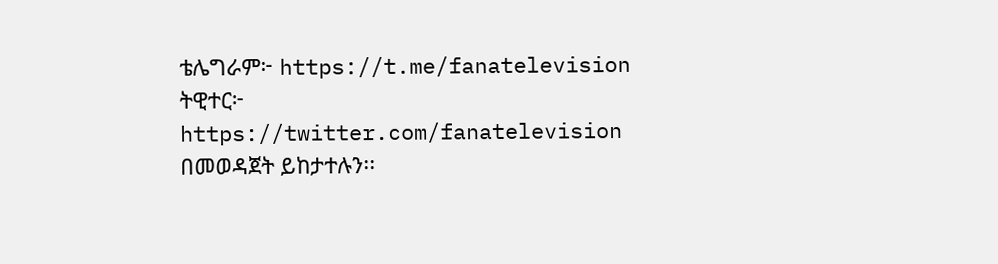ቴሌግራም፦ https://t.me/fanatelevision
ትዊተር፦ https://twitter.com/fanatelevision በመወዳጀት ይከታተሉን፡፡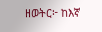ዘወትር፦ ከእኛ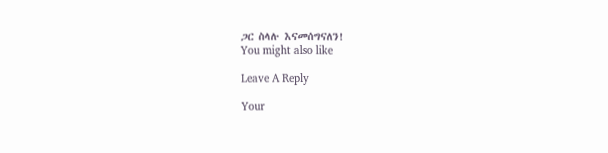ጋር ስላሉ እናመሰግናለን!
You might also like

Leave A Reply

Your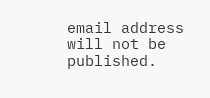email address will not be published.